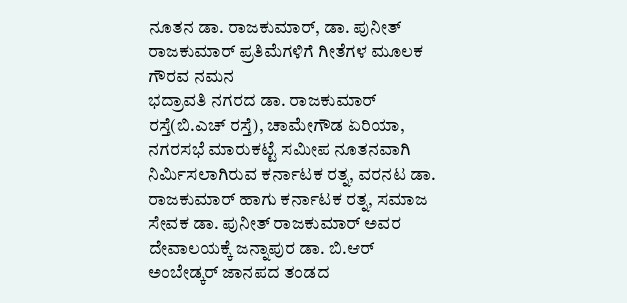ನೂತನ ಡಾ. ರಾಜಕುಮಾರ್, ಡಾ. ಪುನೀತ್ ರಾಜಕುಮಾರ್ ಪ್ರತಿಮೆಗಳಿಗೆ ಗೀತೆಗಳ ಮೂಲಕ ಗೌರವ ನಮನ
ಭದ್ರಾವತಿ ನಗರದ ಡಾ. ರಾಜಕುಮಾರ್ ರಸ್ತೆ(ಬಿ.ಎಚ್ ರಸ್ತೆ), ಚಾಮೇಗೌಡ ಏರಿಯಾ, ನಗರಸಭೆ ಮಾರುಕಟ್ಟೆ ಸಮೀಪ ನೂತನವಾಗಿ ನಿರ್ಮಿಸಲಾಗಿರುವ ಕರ್ನಾಟಕ ರತ್ನ, ವರನಟ ಡಾ. ರಾಜಕುಮಾರ್ ಹಾಗು ಕರ್ನಾಟಕ ರತ್ನ, ಸಮಾಜ ಸೇವಕ ಡಾ. ಪುನೀತ್ ರಾಜಕುಮಾರ್ ಅವರ ದೇವಾಲಯಕ್ಕೆ ಜನ್ನಾಪುರ ಡಾ. ಬಿ.ಆರ್ ಅಂಬೇಡ್ಕರ್ ಜಾನಪದ ತಂಡದ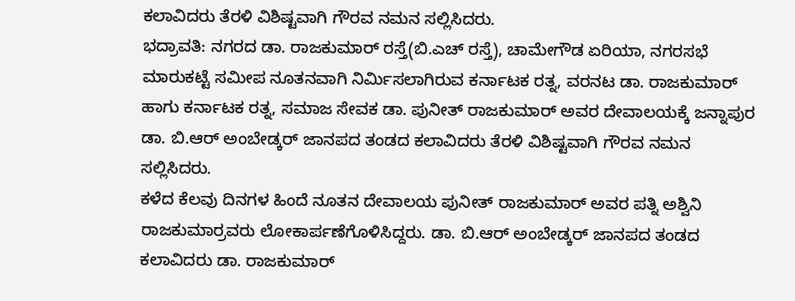ಕಲಾವಿದರು ತೆರಳಿ ವಿಶಿಷ್ಟವಾಗಿ ಗೌರವ ನಮನ ಸಲ್ಲಿಸಿದರು.
ಭದ್ರಾವತಿ: ನಗರದ ಡಾ. ರಾಜಕುಮಾರ್ ರಸ್ತೆ(ಬಿ.ಎಚ್ ರಸ್ತೆ), ಚಾಮೇಗೌಡ ಏರಿಯಾ, ನಗರಸಭೆ ಮಾರುಕಟ್ಟೆ ಸಮೀಪ ನೂತನವಾಗಿ ನಿರ್ಮಿಸಲಾಗಿರುವ ಕರ್ನಾಟಕ ರತ್ನ, ವರನಟ ಡಾ. ರಾಜಕುಮಾರ್ ಹಾಗು ಕರ್ನಾಟಕ ರತ್ನ, ಸಮಾಜ ಸೇವಕ ಡಾ. ಪುನೀತ್ ರಾಜಕುಮಾರ್ ಅವರ ದೇವಾಲಯಕ್ಕೆ ಜನ್ನಾಪುರ ಡಾ. ಬಿ.ಆರ್ ಅಂಬೇಡ್ಕರ್ ಜಾನಪದ ತಂಡದ ಕಲಾವಿದರು ತೆರಳಿ ವಿಶಿಷ್ಟವಾಗಿ ಗೌರವ ನಮನ ಸಲ್ಲಿಸಿದರು.
ಕಳೆದ ಕೆಲವು ದಿನಗಳ ಹಿಂದೆ ನೂತನ ದೇವಾಲಯ ಪುನೀತ್ ರಾಜಕುಮಾರ್ ಅವರ ಪತ್ನಿ ಅಶ್ವಿನಿ ರಾಜಕುಮಾರ್ರವರು ಲೋಕಾರ್ಪಣೆಗೊಳಿಸಿದ್ದರು. ಡಾ. ಬಿ.ಆರ್ ಅಂಬೇಡ್ಕರ್ ಜಾನಪದ ತಂಡದ ಕಲಾವಿದರು ಡಾ. ರಾಜಕುಮಾರ್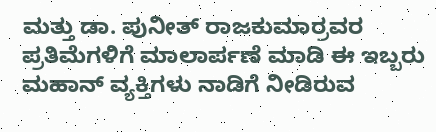ಮತ್ತು ಡಾ. ಪುನೀತ್ ರಾಜಕುಮಾರ್ರವರ ಪ್ರತಿಮೆಗಳಿಗೆ ಮಾಲಾರ್ಪಣೆ ಮಾಡಿ ಈ ಇಬ್ಬರು ಮಹಾನ್ ವ್ಯಕ್ತಿಗಳು ನಾಡಿಗೆ ನೀಡಿರುವ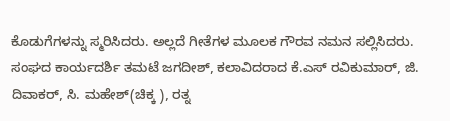ಕೊಡುಗೆಗಳನ್ನು ಸ್ಮರಿಸಿದರು. ಅಲ್ಲದೆ ಗೀತೆಗಳ ಮೂಲಕ ಗೌರವ ನಮನ ಸಲ್ಲಿಸಿದರು.
ಸಂಘದ ಕಾರ್ಯದರ್ಶಿ ತಮಟೆ ಜಗದೀಶ್, ಕಲಾವಿದರಾದ ಕೆ.ಎಸ್ ರವಿಕುಮಾರ್, ಜಿ. ದಿವಾಕರ್, ಸಿ. ಮಹೇಶ್(ಚಿಕ್ಕ ), ರತ್ನ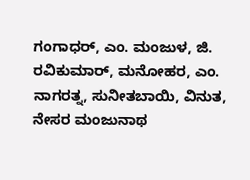ಗಂಗಾಧರ್, ಎಂ. ಮಂಜುಳ, ಜಿ. ರವಿಕುಮಾರ್, ಮನೋಹರ, ಎಂ. ನಾಗರತ್ನ, ಸುನೀತಬಾಯಿ, ವಿನುತ, ನೇಸರ ಮಂಜುನಾಥ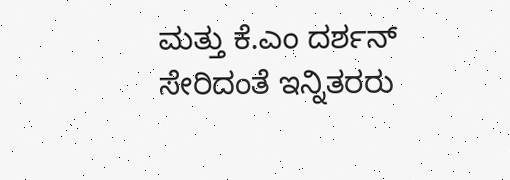ಮತ್ತು ಕೆ.ಎಂ ದರ್ಶನ್ ಸೇರಿದಂತೆ ಇನ್ನಿತರರು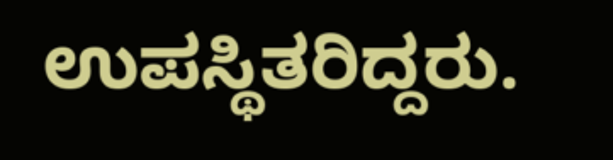ಉಪಸ್ಥಿತರಿದ್ದರು.